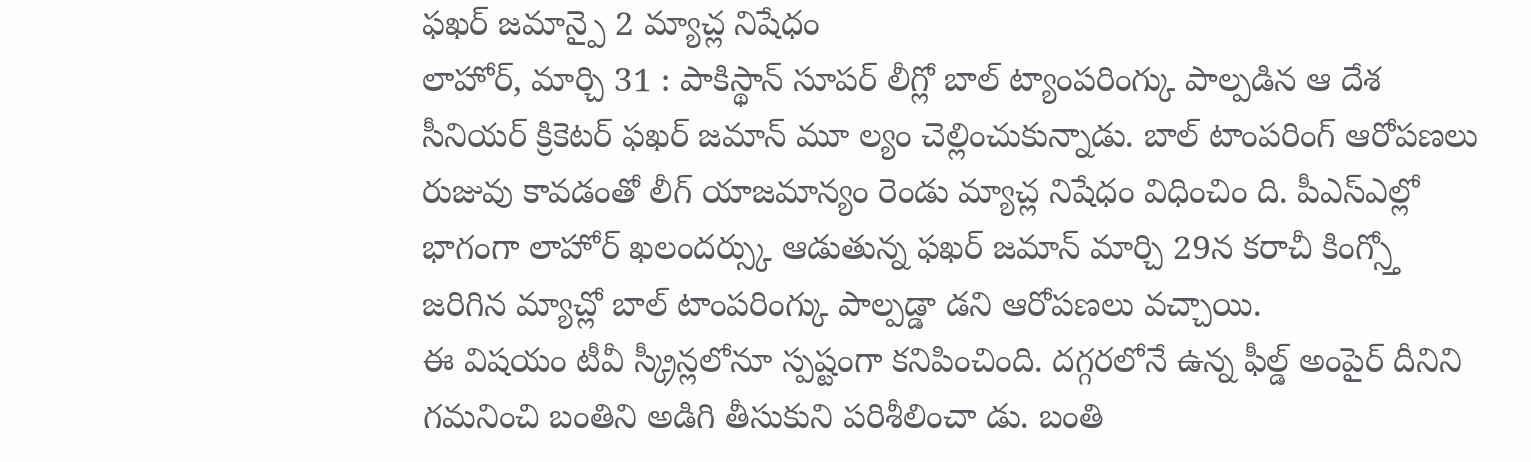ఫఖర్ జమాన్పై 2 మ్యాచ్ల నిషేధం
లాహోర్, మార్చి 31 : పాకిస్థాన్ సూపర్ లీగ్లో బాల్ ట్యాంపరింగ్కు పాల్పడిన ఆ దేశ సీనియర్ క్రికెటర్ ఫఖర్ జమాన్ మూ ల్యం చెల్లించుకున్నాడు. బాల్ టాంపరింగ్ ఆరోపణలు రుజువు కావడంతో లీగ్ యాజమాన్యం రెండు మ్యాచ్ల నిషేధం విధించిం ది. పీఎస్ఎల్లో భాగంగా లాహోర్ ఖలందర్స్కు ఆడుతున్న ఫఖర్ జమాన్ మార్చి 29న కరాచీ కింగ్స్తో జరిగిన మ్యాచ్లో బాల్ టాంపరింగ్కు పాల్పడ్డా డని ఆరోపణలు వచ్చాయి.
ఈ విషయం టీవీ స్క్రీన్లలోనూ స్పష్టంగా కనిపించింది. దగ్గరలోనే ఉన్న ఫీల్డ్ అంపైర్ దీనిని గమనించి బంతిని అడిగి తీసుకుని పరిశీలించా డు. బంతి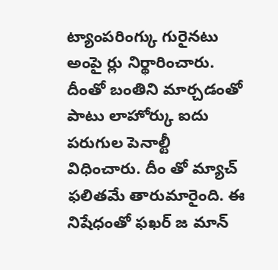ట్యాంపరింగ్కు గురైనటు అంపై ర్లు నిర్థారించారు. దీంతో బంతిని మార్చడంతో పాటు లాహోర్కు ఐదు పరుగుల పెనాల్టీ విధించారు. దీం తో మ్యాచ్ ఫలితమే తారుమారైంది. ఈ నిషేధంతో ఫఖర్ జ మాన్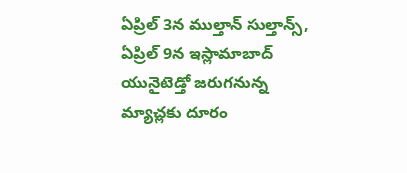ఏప్రిల్ 3న ముల్తాన్ సుల్తాన్స్, ఏప్రిల్ 9న ఇస్లామాబాద్ యునైటెడ్తో జరుగనున్న మ్యాచ్లకు దూరం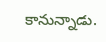కానున్నాడు.